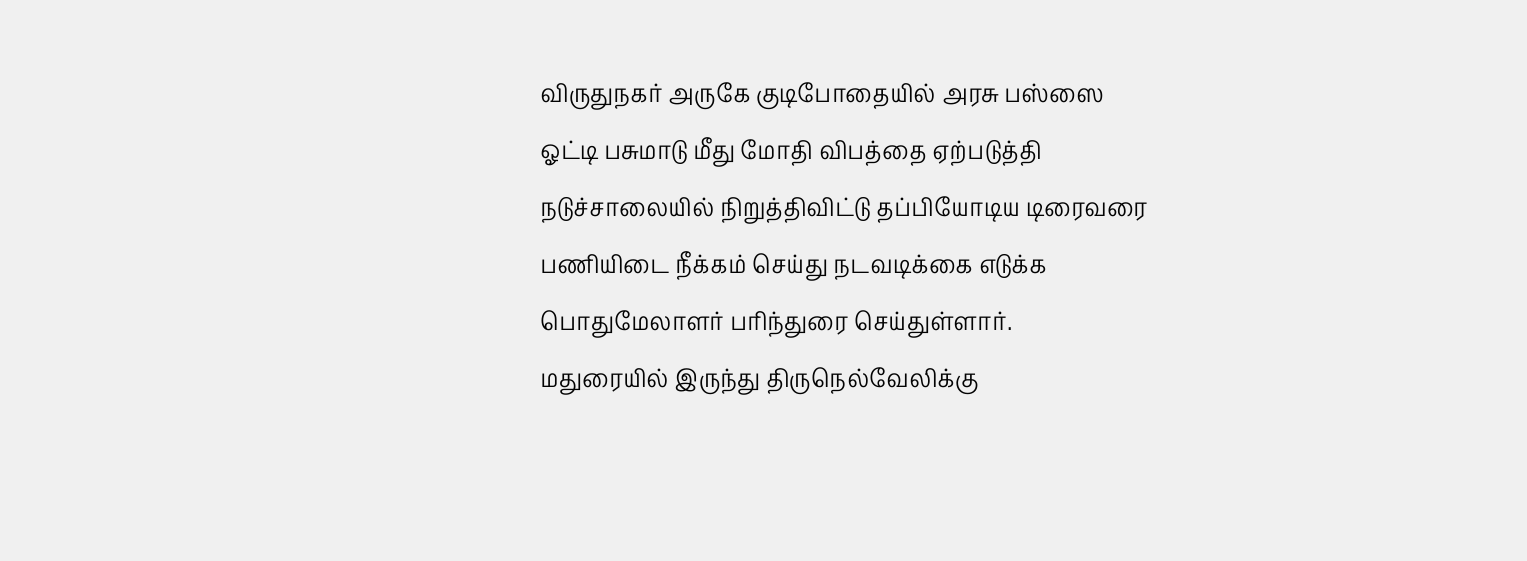விருதுநகர் அருகே குடிபோதையில் அரசு பஸ்ஸை ஓட்டி பசுமாடு மீது மோதி விபத்தை ஏற்படுத்தி நடுச்சாலையில் நிறுத்திவிட்டு தப்பியோடிய டிரைவரை பணியிடை நீக்கம் செய்து நடவடிக்கை எடுக்க பொதுமேலாளர் பரிந்துரை செய்துள்ளார்.
மதுரையில் இருந்து திருநெல்வேலிக்கு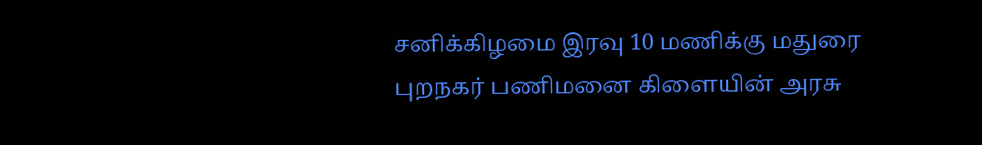சனிக்கிழமை இரவு 10 மணிக்கு மதுரை புறநகர் பணிமனை கிளையின் அரசு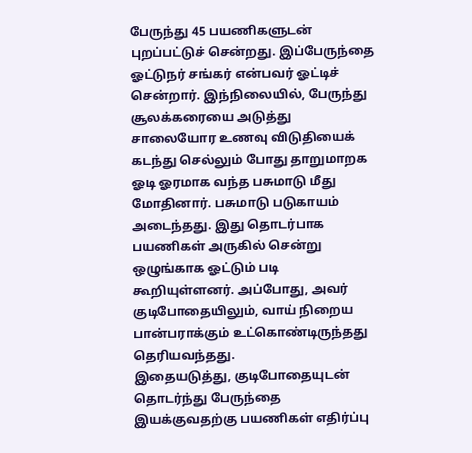பேருந்து 45 பயணிகளுடன் புறப்பட்டுச் சென்றது. இப்பேருந்தை ஓட்டுநர் சங்கர் என்பவர் ஓட்டிச் சென்றார். இந்நிலையில், பேருந்து சூலக்கரையை அடுத்து சாலையோர உணவு விடுதியைக் கடந்து செல்லும் போது தாறுமாறக ஓடி ஓரமாக வந்த பசுமாடு மீது மோதினார். பசுமாடு படுகாயம் அடைந்தது. இது தொடர்பாக பயணிகள் அருகில் சென்று ஒழுங்காக ஓட்டும் படி கூறியுள்ளனர். அப்போது, அவர் குடிபோதையிலும், வாய் நிறைய பான்பராக்கும் உட்கொண்டிருந்தது தெரியவந்தது.
இதையடுத்து, குடிபோதையுடன் தொடர்ந்து பேருந்தை இயக்குவதற்கு பயணிகள் எதிர்ப்பு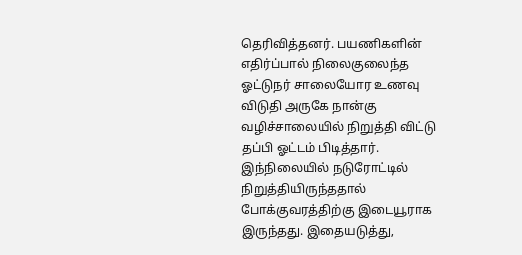தெரிவித்தனர். பயணிகளின் எதிர்ப்பால் நிலைகுலைந்த ஓட்டுநர் சாலையோர உணவு விடுதி அருகே நான்கு வழிச்சாலையில் நிறுத்தி விட்டு தப்பி ஓட்டம் பிடித்தார். இந்நிலையில் நடுரோட்டில் நிறுத்தியிருந்ததால் போக்குவரத்திற்கு இடையூராக இருந்தது. இதையடுத்து,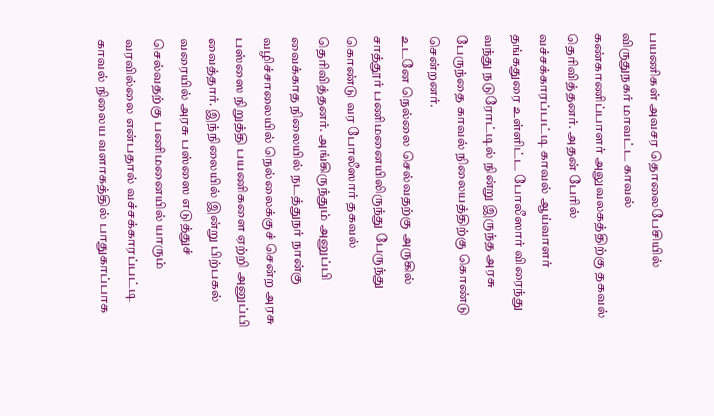பயணிகள் அவசர தொலைபேசியில் விருதுநகர் மாவட்ட காவல் கண்காணிப்பாளர் அலுவலகத்திற்கு தகவல் தெரிவித்தனர். அதன் பேரில் வச்சக்காரப்பட்டி காவல் ஆய்வாளர் தங்கதுரை உள்ளிட்ட போலீஸார் விரைந்து வந்து நடுரோட்டில் நின்று இருந்த அரசு பேருந்தை காவல் நிலையத்திற்கு கொண்டு சென்றனர்.
உடனே நெல்லை செல்வதற்கு அருகில் சாத்தூர் பணிமனையிலிருந்து பேருந்து கொண்டு வர போலீஸார் தகவல் தெரிவித்தனர். அங்கிருந்தும் அனுப்பி வைக்காத நிலையில் நடத்துநர் நான்கு வழிச்சாலையில் நெல்லைக்குச் சென்ற அரசு பஸ்ஸை நிறுத்தி பயணிகளை ஏற்றி அனுப்பி வைத்தார். இந்நிலையில் இன்று பிற்பகல் வரையில் அரசு பஸ்ஸை எடுத்துச் செல்வதற்கு பணிமனையில் யாரும் வரவில்லை என்பதால் வச்சக்காரப்பட்டி காவல் நிலைய வளாகத்தில் பாதுகாப்பாக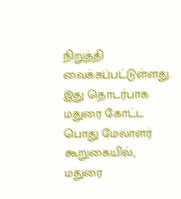நிறுத்தி வைக்கப்பட்டுள்ளது.
இது தொடர்பாக மதுரை கோட்ட பொது மேலாளர் கூறுகையில், மதுரை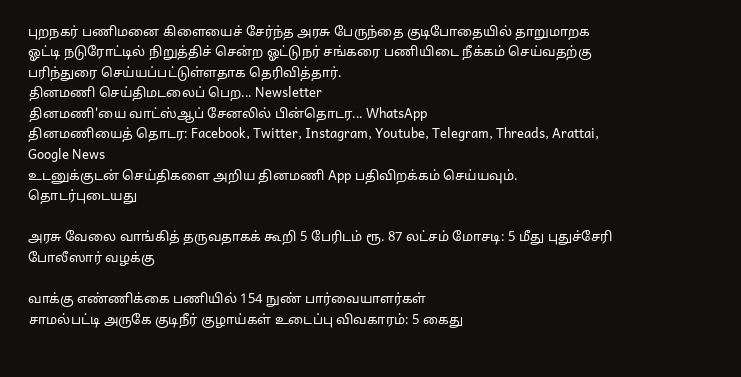புறநகர் பணிமனை கிளையைச் சேர்ந்த அரசு பேருந்தை குடிபோதையில் தாறுமாறக ஓட்டி நடுரோட்டில் நிறுத்திச் சென்ற ஓட்டுநர் சங்கரை பணியிடை நீக்கம் செய்வதற்கு பரிந்துரை செய்யப்பட்டுள்ளதாக தெரிவித்தார்.
தினமணி செய்திமடலைப் பெற... Newsletter
தினமணி'யை வாட்ஸ்ஆப் சேனலில் பின்தொடர... WhatsApp
தினமணியைத் தொடர: Facebook, Twitter, Instagram, Youtube, Telegram, Threads, Arattai, Google News
உடனுக்குடன் செய்திகளை அறிய தினமணி App பதிவிறக்கம் செய்யவும்.
தொடர்புடையது

அரசு வேலை வாங்கித் தருவதாகக் கூறி 5 பேரிடம் ரூ. 87 லட்சம் மோசடி: 5 மீது புதுச்சேரி போலீஸார் வழக்கு

வாக்கு எண்ணிக்கை பணியில் 154 நுண் பார்வையாளர்கள்
சாமல்பட்டி அருகே குடிநீர் குழாய்கள் உடைப்பு விவகாரம்: 5 கைது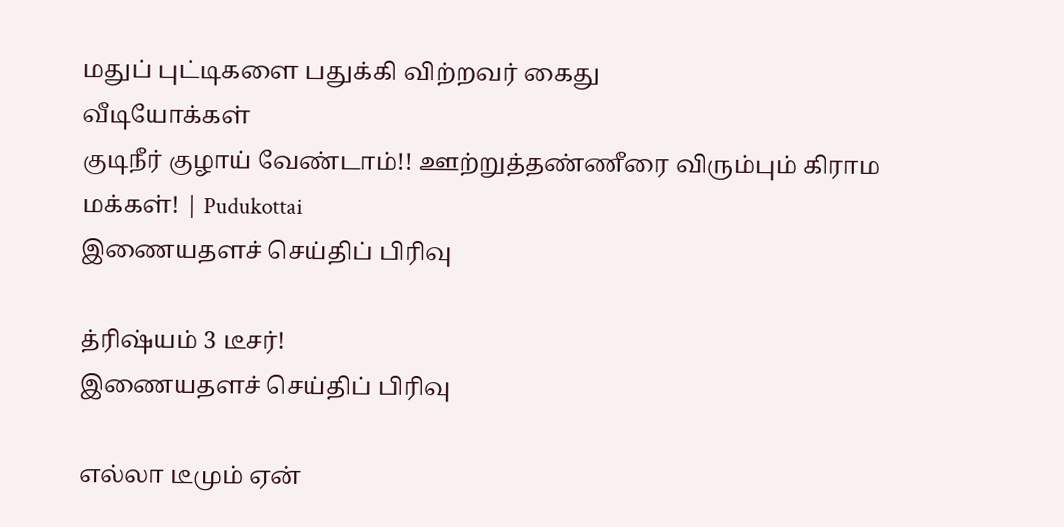மதுப் புட்டிகளை பதுக்கி விற்றவர் கைது
வீடியோக்கள்
குடிநீர் குழாய் வேண்டாம்!! ஊற்றுத்தண்ணீரை விரும்பும் கிராம மக்கள்! | Pudukottai
இணையதளச் செய்திப் பிரிவு

த்ரிஷ்யம் 3 டீசர்!
இணையதளச் செய்திப் பிரிவு

எல்லா டீமும் ஏன்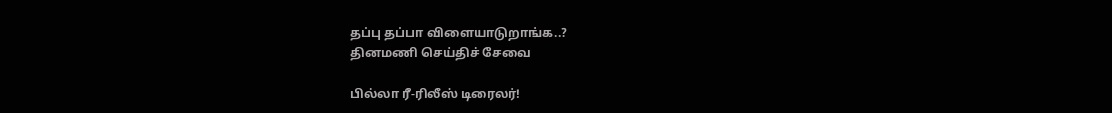தப்பு தப்பா விளையாடுறாங்க..?
தினமணி செய்திச் சேவை

பில்லா ரீ-ரிலீஸ் டிரைலர்!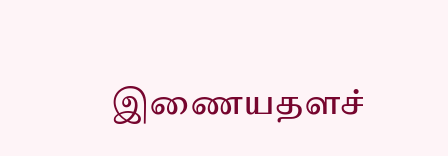இணையதளச்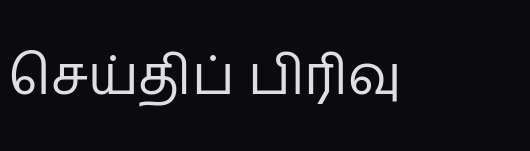செய்திப் பிரிவு